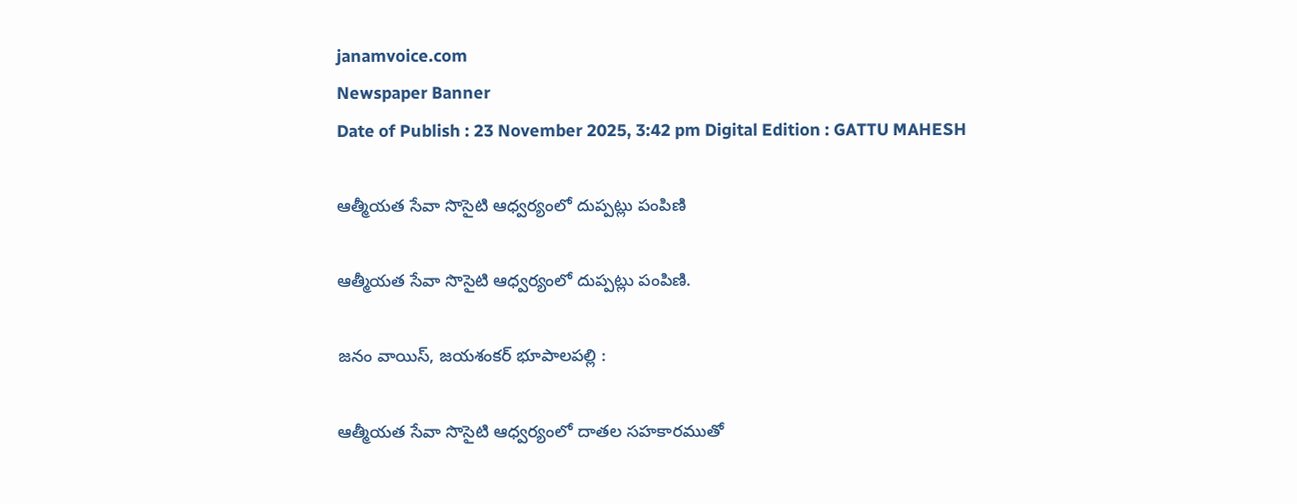janamvoice.com
Newspaper Banner
Date of Publish : 23 November 2025, 3:42 pm Digital Edition : GATTU MAHESH

ఆత్మీయత సేవా సొసైటి ఆధ్వర్యంలో దుప్పట్లు పంపిణి

ఆత్మీయత సేవా సొసైటి ఆధ్వర్యంలో దుప్పట్లు పంపిణి.

జనం వాయిస్, జయశంకర్ భూపాలపల్లి :

ఆత్మీయత సేవా సొసైటి ఆధ్వర్యంలో దాతల సహకారముతో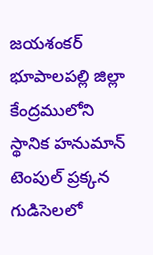జయశంకర్ భూపాలపల్లి జిల్లా కేంద్రములోని స్థానిక హనుమాన్ టెంపుల్ ప్రక్కన గుడిసెలలో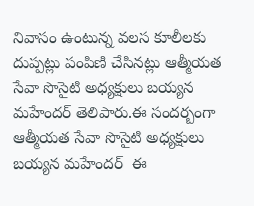నివాసం ఉంటున్న వలస కూలీలకు దుప్పట్లు పంపిణి చేసినట్లు ఆత్మీయత సేవా సొసైటి అధ్యక్షులు బయ్యన మహేందర్ తెలిపారు.ఈ సందర్బంగా ఆత్మీయత సేవా సొసైటి అధ్యక్షులు బయ్యన మహేందర్  ఈ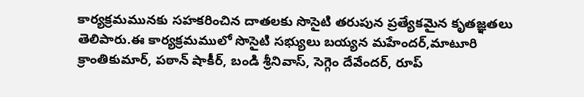కార్యక్రమమునకు సహకరించిన దాతలకు సొసైటి తరుపున ప్రత్యేకమైన కృతజ్ఞతలు తెలిపారు.ఈ కార్యక్రమములో సొసైటి సభ్యులు బయ్యన మహేందర్,మాటూరి క్రాంతికుమార్, పఠాన్ షాకీర్, బండి శ్రీనివాస్, సెగ్గెం దేవేందర్, రూప్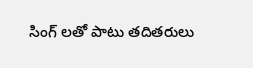సింగ్ లతో పాటు తదితరులు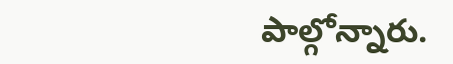పాల్గోన్నారు.